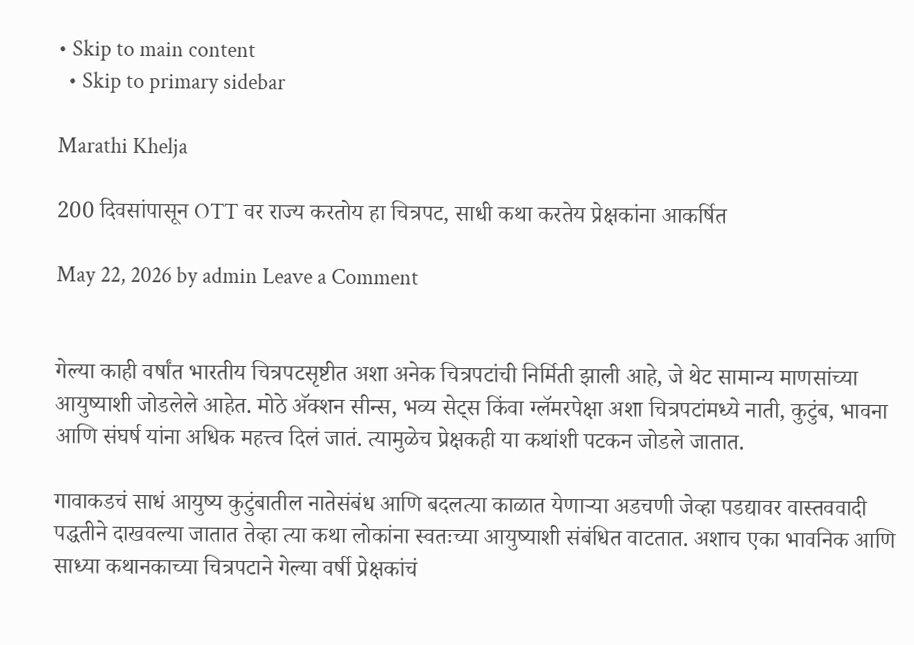• Skip to main content
  • Skip to primary sidebar

Marathi Khelja

200 दिवसांपासून OTT वर राज्य करतोय हा चित्रपट, साधी कथा करतेय प्रेक्षकांना आकर्षित

May 22, 2026 by admin Leave a Comment


गेल्या काही वर्षांत भारतीय चित्रपटसृष्टीत अशा अनेक चित्रपटांची निर्मिती झाली आहे, जे थेट सामान्य माणसांच्या आयुष्याशी जोडलेले आहेत. मोठे अ‍ॅक्शन सीन्स, भव्य सेट्स किंवा ग्लॅमरपेक्षा अशा चित्रपटांमध्ये नाती, कुटुंब, भावना आणि संघर्ष यांना अधिक महत्त्व दिलं जातं. त्यामुळेच प्रेक्षकही या कथांशी पटकन जोडले जातात.

गावाकडचं साधं आयुष्य कुटुंबातील नातेसंबंध आणि बदलत्या काळात येणाऱ्या अडचणी जेव्हा पडद्यावर वास्तववादी पद्धतीने दाखवल्या जातात तेव्हा त्या कथा लोकांना स्वतःच्या आयुष्याशी संबंधित वाटतात. अशाच एका भावनिक आणि साध्या कथानकाच्या चित्रपटाने गेल्या वर्षी प्रेक्षकांचं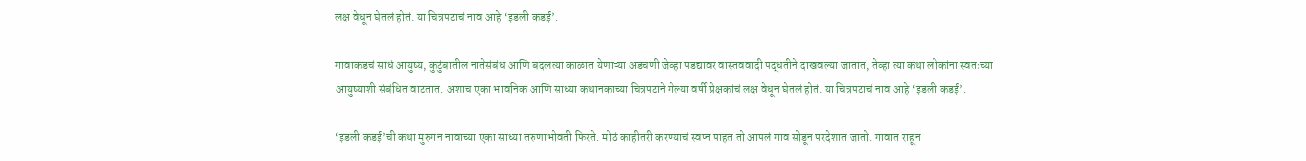लक्ष वेधून घेतलं होतं. या चित्रपटाचं नाव आहे ‘इडली कडई’.

गावाकडचं साधं आयुष्य, कुटुंबातील नातेसंबंध आणि बदलत्या काळात येणाऱ्या अडचणी जेव्हा पडद्यावर वास्तववादी पद्धतीने दाखवल्या जातात, तेव्हा त्या कथा लोकांना स्वतःच्या आयुष्याशी संबंधित वाटतात. अशाच एका भावनिक आणि साध्या कथानकाच्या चित्रपटाने गेल्या वर्षी प्रेक्षकांचं लक्ष वेधून घेतलं होतं. या चित्रपटाचं नाव आहे ‘इडली कडई’.

‘इडली कडई’ची कथा मुरुगन नावाच्या एका साध्या तरुणाभोवती फिरते. मोठं काहीतरी करण्याचं स्वप्न पाहत तो आपलं गाव सोडून परदेशात जातो. गावात राहून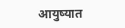आयुष्यात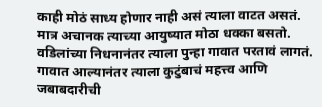काही मोठं साध्य होणार नाही असं त्याला वाटत असतं. मात्र अचानक त्याच्या आयुष्यात मोठा धक्का बसतो. वडिलांच्या निधनानंतर त्याला पुन्हा गावात परतावं लागतं. गावात आल्यानंतर त्याला कुटुंबाचं महत्त्व आणि जबाबदारीची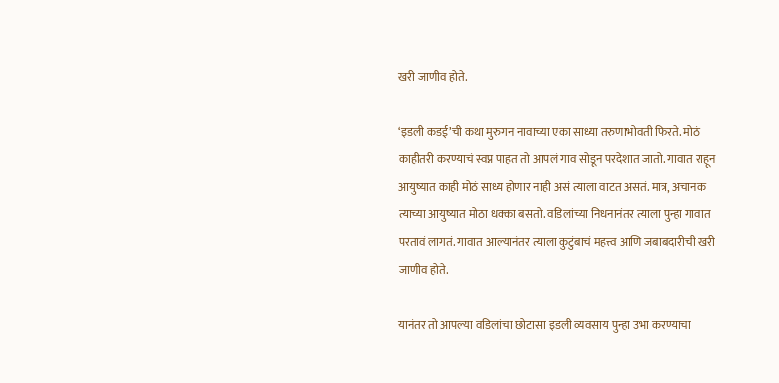खरी जाणीव होते.

‘इडली कडई’ची कथा मुरुगन नावाच्या एका साध्या तरुणाभोवती फिरते. मोठं काहीतरी करण्याचं स्वप्न पाहत तो आपलं गाव सोडून परदेशात जातो. गावात राहून आयुष्यात काही मोठं साध्य होणार नाही असं त्याला वाटत असतं. मात्र, अचानक त्याच्या आयुष्यात मोठा धक्का बसतो. वडिलांच्या निधनानंतर त्याला पुन्हा गावात परतावं लागतं. गावात आल्यानंतर त्याला कुटुंबाचं महत्त्व आणि जबाबदारीची खरी जाणीव होते.

यानंतर तो आपल्या वडिलांचा छोटासा इडली व्यवसाय पुन्हा उभा करण्याचा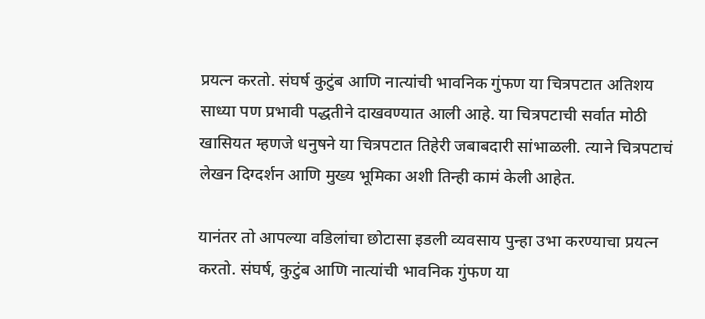प्रयत्न करतो. संघर्ष कुटुंब आणि नात्यांची भावनिक गुंफण या चित्रपटात अतिशय साध्या पण प्रभावी पद्धतीने दाखवण्यात आली आहे. या चित्रपटाची सर्वात मोठी खासियत म्हणजे धनुषने या चित्रपटात तिहेरी जबाबदारी सांभाळली. त्याने चित्रपटाचं लेखन दिग्दर्शन आणि मुख्य भूमिका अशी तिन्ही कामं केली आहेत.

यानंतर तो आपल्या वडिलांचा छोटासा इडली व्यवसाय पुन्हा उभा करण्याचा प्रयत्न करतो. संघर्ष, कुटुंब आणि नात्यांची भावनिक गुंफण या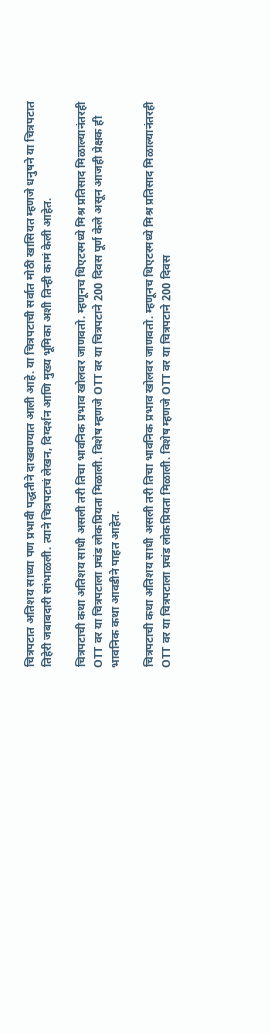चित्रपटात अतिशय साध्या पण प्रभावी पद्धतीने दाखवण्यात आली आहे. या चित्रपटाची सर्वात मोठी खासियत म्हणजे धनुषने या चित्रपटात तिहेरी जबाबदारी सांभाळली. त्याने चित्रपटाचं लेखन, दिग्दर्शन आणि मुख्य भूमिका अशी तिन्ही कामं केली आहेत.

चित्रपटाची कथा अतिशय साधी असली तरी तिचा भावनिक प्रभाव खोलवर जाणवतो. म्हणूनच थिएटरमध्ये मिश्र प्रतिसाद मिळाल्यानंतरही OTT वर या चित्रपटाला प्रचंड लोकप्रियता मिळाली. विशेष म्हणजे OTT वर या चित्रपटाने 200 दिवस पूर्ण केले असून आजही प्रेक्षक ही भावनिक कथा आवडीने पाहत आहेत.

चित्रपटाची कथा अतिशय साधी असली तरी तिचा भावनिक प्रभाव खोलवर जाणवतो. म्हणूनच थिएटरमध्ये मिश्र प्रतिसाद मिळाल्यानंतरही OTT वर या चित्रपटाला प्रचंड लोकप्रियता मिळाली. विशेष म्हणजे OTT वर या चित्रपटाने 200 दिवस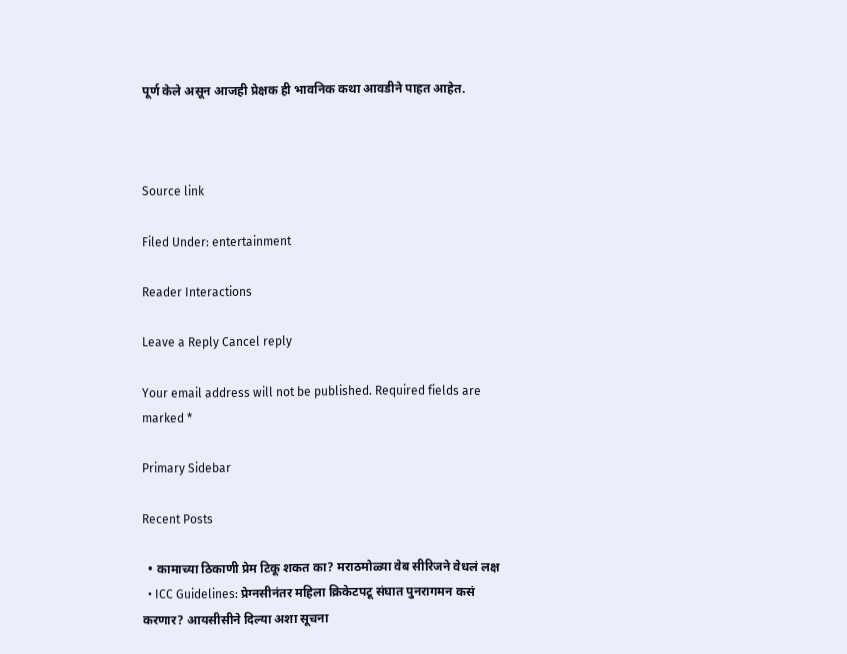पूर्ण केले असून आजही प्रेक्षक ही भावनिक कथा आवडीने पाहत आहेत.



Source link

Filed Under: entertainment

Reader Interactions

Leave a Reply Cancel reply

Your email address will not be published. Required fields are marked *

Primary Sidebar

Recent Posts

  • कामाच्या ठिकाणी प्रेम टिकू शकत का? मराठमोळ्या वेब सीरिजने वेधलं लक्ष
  • ICC Guidelines: प्रेग्नसीनंतर महिला क्रिकेटपटू संघात पुनरागमन कसं करणार? आयसीसीने दिल्या अशा सूचना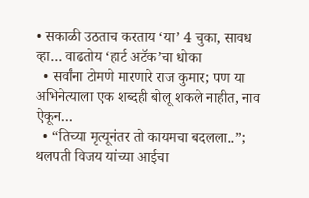• सकाळी उठताच करताय ‘या’ 4 चुका, सावध व्हा… वाढतोय ‘हार्ट अटॅक’चा धोका
  • सर्वांना टोमणे मारणारे राज कुमार; पण या अभिनेत्याला एक शब्दही बोलू शकले नाहीत, नाव ऐकून…
  • “तिच्या मृत्यूनंतर तो कायमचा बदलला..”; थलपती विजय यांच्या आईचा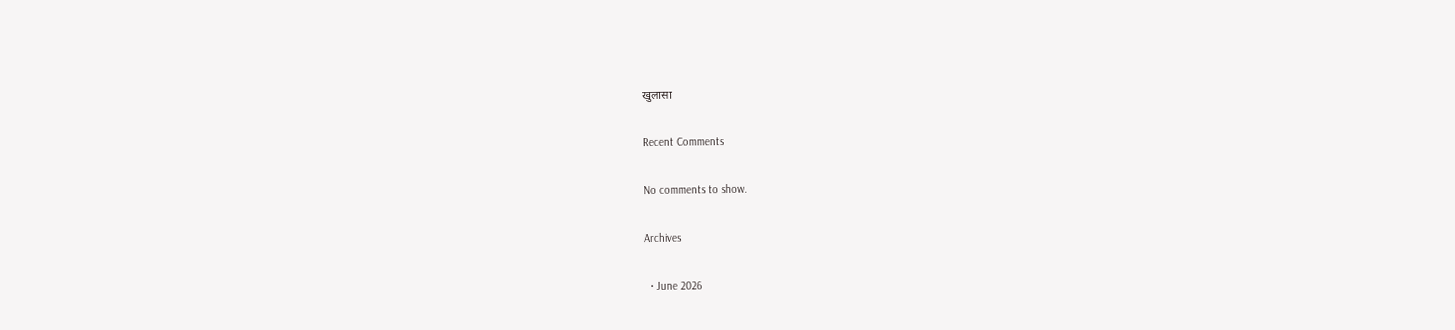खुलासा

Recent Comments

No comments to show.

Archives

  • June 2026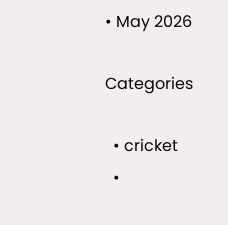• May 2026

Categories

  • cricket
  •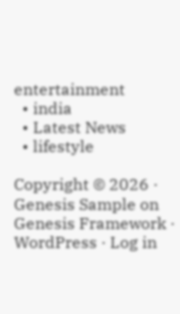entertainment
  • india
  • Latest News
  • lifestyle

Copyright © 2026 · Genesis Sample on Genesis Framework · WordPress · Log in